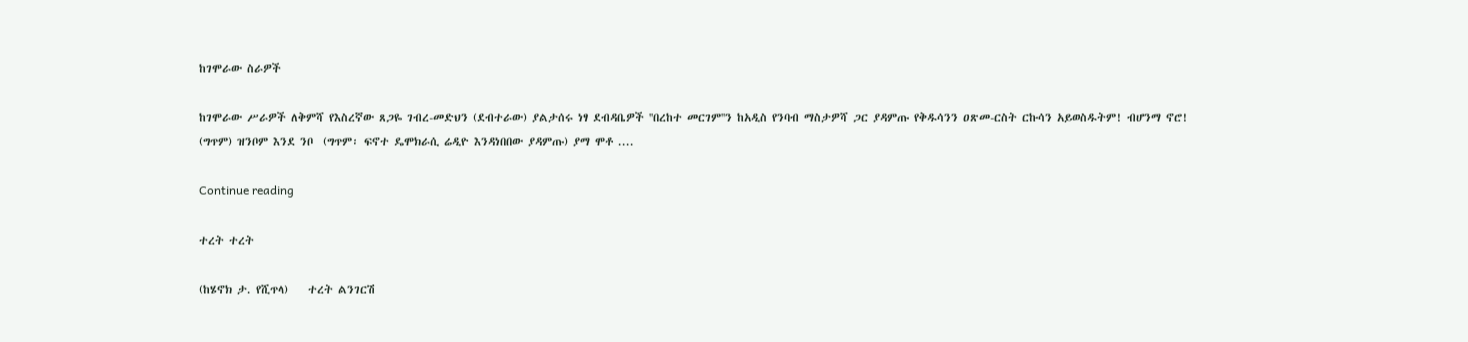ከገሞራው ስራዎች

ከገሞራው ሥራዎች ለቅምሻ የእስረኛው ጸጋዬ ገብረ-መድህን (ደብተራው) ያልታሰሩ ነፃ ደብዳቤዎች ''በረከተ መርገም''ን ከአዲስ የንባብ ማስታዎሻ ጋር ያዳምጡ የቅዱሳንን ዐጽመ-ርስት ርኩሳን አይወስዱትም! ብሆንማ ኖሮ! (ግጥም) ዝንቦም እንደ ንቦ  (ግጥም፡ ፍኖተ ዴሞክራሲ ሬዲዮ እንዳነበበው ያዳምጡ) ያማ ሞቶ ....

Continue reading

ተረት ተረት

(ከሄኖክ ታ. የሺጥላ)    ተረት ልንገርሽ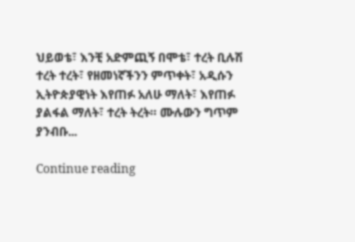ህይወቴ፣ እንቺ አድምጪኝ በሞቴ፣ ተረት ቢሉሽ ተረት ተረት፣ የዘመነኛችንን ምጥቀት፣ አዲሱን ኢትዮጵያዊነት እየጠፉ አለሁ ማለት፣ እየጠፉ ያልፋል ማለት፣ ተረት ትረት። ሙሉውን ግጥም ያንብቡ...

Continue reading